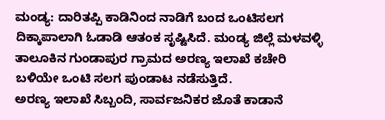ಮಂಡ್ಯ: ದಾರಿತಪ್ಪಿ ಕಾಡಿನಿಂದ ನಾಡಿಗೆ ಬಂದ ಒಂಟಿಸಲಗ ದಿಕ್ಕಾಪಾಲಾಗಿ ಓಡಾಡಿ ಆತಂಕ ಸೃಷ್ಟಿಸಿದೆ. ಮಂಡ್ಯ ಜಿಲ್ಲೆ ಮಳವಳ್ಳಿ ತಾಲೂಕಿನ ಗುಂಡಾಪುರ ಗ್ರಾಮದ ಅರಣ್ಯ ಇಲಾಖೆ ಕಚೇರಿ ಬಳಿಯೇ ಒಂಟಿ ಸಲಗ ಪುಂಡಾಟ ನಡೆಸುತ್ತಿದೆ.
ಅರಣ್ಯ ಇಲಾಖೆ ಸಿಬ್ಬಂದಿ, ಸಾರ್ವಜನಿಕರ ಜೊತೆ ಕಾಡಾನೆ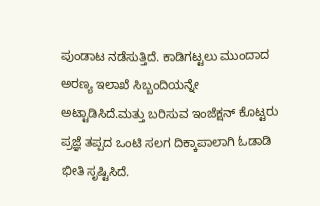ಪುಂಡಾಟ ನಡೆಸುತ್ತಿದೆ. ಕಾಡಿಗಟ್ಟಲು ಮುಂದಾದ ಅರಣ್ಯ ಇಲಾಖೆ ಸಿಬ್ಬಂದಿಯನ್ನೇ ಅಟ್ಟಾಡಿಸಿದೆ.ಮತ್ತು ಬರಿಸುವ ಇಂಜೆಕ್ಷನ್ ಕೊಟ್ಟರು ಪ್ರಜ್ಞೆ ತಪ್ಪದ ಒಂಟಿ ಸಲಗ ದಿಕ್ಕಾಪಾಲಾಗಿ ಓಡಾಡಿ ಭೀತಿ ಸೃಷ್ಟಿಸಿದೆ.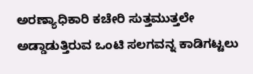ಅರಣ್ಯಾಧಿಕಾರಿ ಕಚೇರಿ ಸುತ್ತಮುತ್ತಲೇ ಅಡ್ಡಾಡುತ್ತಿರುವ ಒಂಟಿ ಸಲಗವನ್ನ ಕಾಡಿಗಟ್ಟಲು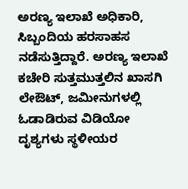ಅರಣ್ಯ ಇಲಾಖೆ ಅಧಿಕಾರಿ, ಸಿಬ್ಬಂದಿಯ ಹರಸಾಹಸ ನಡೆಸುತ್ತಿದ್ದಾರೆ. ಅರಣ್ಯ ಇಲಾಖೆ ಕಚೇರಿ ಸುತ್ತಮುತ್ತಲಿನ ಖಾಸಗಿ ಲೇಔಟ್, ಜಮೀನುಗಳಲ್ಲಿ ಓಡಾಡಿರುವ ವಿಡಿಯೋ ದೃಶ್ಯಗಳು ಸ್ಥಳೀಯರ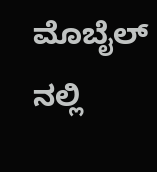ಮೊಬೈಲ್ ನಲ್ಲಿ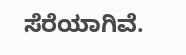ಸೆರೆಯಾಗಿವೆ.